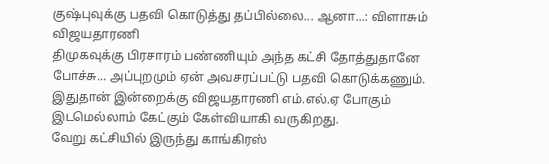குஷ்புவுக்கு பதவி கொடுத்து தப்பில்லை... ஆனா...: விளாசும் விஜயதாரணி
திமுகவுக்கு பிரசாரம் பண்ணியும் அந்த கட்சி தோத்துதானே போச்சு... அப்புறமும் ஏன் அவசரப்பட்டு பதவி கொடுக்கணும். இதுதான் இன்றைக்கு விஜயதாரணி எம்.எல்.ஏ போகும் இடமெல்லாம் கேட்கும் கேள்வியாகி வருகிறது.
வேறு கட்சியில் இருந்து காங்கிரஸ்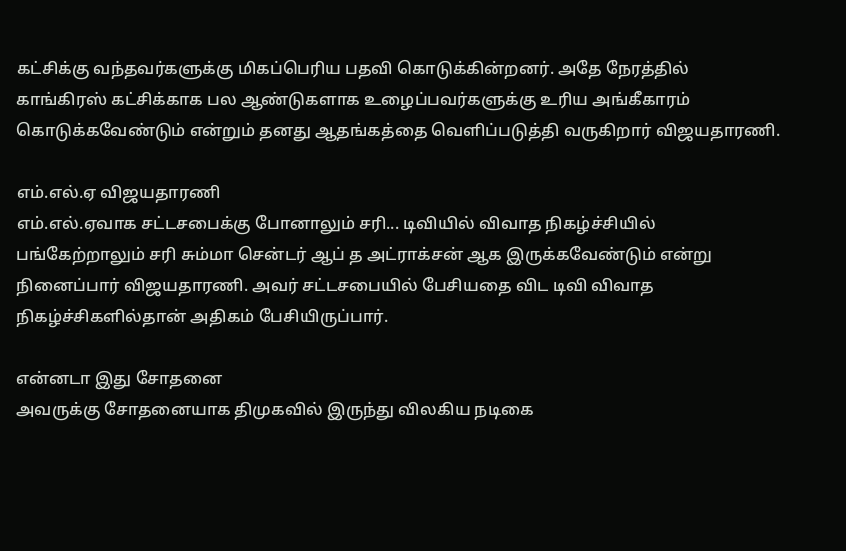கட்சிக்கு வந்தவர்களுக்கு மிகப்பெரிய பதவி கொடுக்கின்றனர். அதே நேரத்தில் காங்கிரஸ் கட்சிக்காக பல ஆண்டுகளாக உழைப்பவர்களுக்கு உரிய அங்கீகாரம் கொடுக்கவேண்டும் என்றும் தனது ஆதங்கத்தை வெளிப்படுத்தி வருகிறார் விஜயதாரணி.

எம்.எல்.ஏ விஜயதாரணி
எம்.எல்.ஏவாக சட்டசபைக்கு போனாலும் சரி... டிவியில் விவாத நிகழ்ச்சியில் பங்கேற்றாலும் சரி சும்மா சென்டர் ஆப் த அட்ராக்சன் ஆக இருக்கவேண்டும் என்று நினைப்பார் விஜயதாரணி. அவர் சட்டசபையில் பேசியதை விட டிவி விவாத நிகழ்ச்சிகளில்தான் அதிகம் பேசியிருப்பார்.

என்னடா இது சோதனை
அவருக்கு சோதனையாக திமுகவில் இருந்து விலகிய நடிகை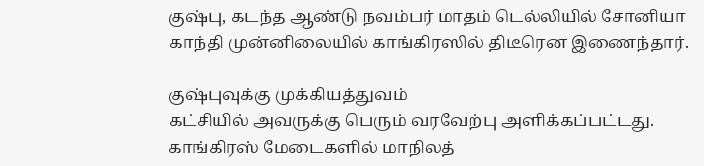குஷ்பு, கடந்த ஆண்டு நவம்பர் மாதம் டெல்லியில் சோனியா காந்தி முன்னிலையில் காங்கிரஸில் திடீரென இணைந்தார்.

குஷ்புவுக்கு முக்கியத்துவம்
கட்சியில் அவருக்கு பெரும் வரவேற்பு அளிக்கப்பட்டது. காங்கிரஸ் மேடைகளில் மாநிலத்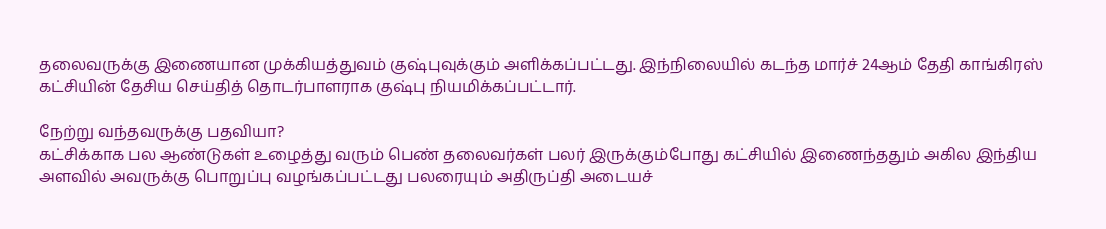தலைவருக்கு இணையான முக்கியத்துவம் குஷ்புவுக்கும் அளிக்கப்பட்டது. இந்நிலையில் கடந்த மார்ச் 24ஆம் தேதி காங்கிரஸ் கட்சியின் தேசிய செய்தித் தொடர்பாளராக குஷ்பு நியமிக்கப்பட்டார்.

நேற்று வந்தவருக்கு பதவியா?
கட்சிக்காக பல ஆண்டுகள் உழைத்து வரும் பெண் தலைவர்கள் பலர் இருக்கும்போது கட்சியில் இணைந்ததும் அகில இந்திய அளவில் அவருக்கு பொறுப்பு வழங்கப்பட்டது பலரையும் அதிருப்தி அடையச்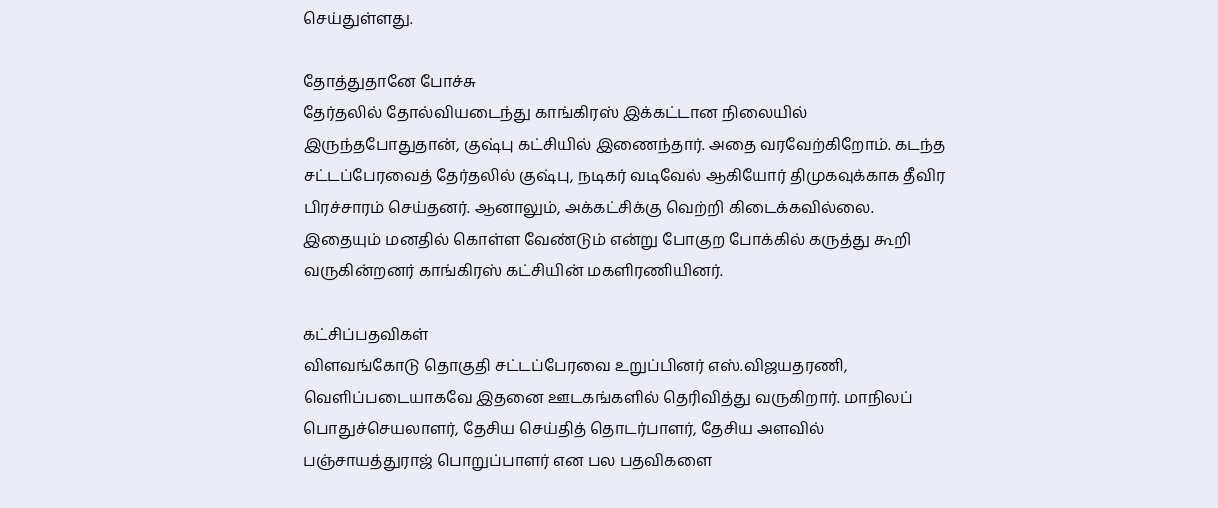செய்துள்ளது.

தோத்துதானே போச்சு
தேர்தலில் தோல்வியடைந்து காங்கிரஸ் இக்கட்டான நிலையில் இருந்தபோதுதான், குஷ்பு கட்சியில் இணைந்தார். அதை வரவேற்கிறோம். கடந்த சட்டப்பேரவைத் தேர்தலில் குஷ்பு, நடிகர் வடிவேல் ஆகியோர் திமுகவுக்காக தீவிர பிரச்சாரம் செய்தனர். ஆனாலும், அக்கட்சிக்கு வெற்றி கிடைக்கவில்லை. இதையும் மனதில் கொள்ள வேண்டும் என்று போகுற போக்கில் கருத்து கூறி வருகின்றனர் காங்கிரஸ் கட்சியின் மகளிரணியினர்.

கட்சிப்பதவிகள்
விளவங்கோடு தொகுதி சட்டப்பேரவை உறுப்பினர் எஸ்.விஜயதரணி, வெளிப்படையாகவே இதனை ஊடகங்களில் தெரிவித்து வருகிறார். மாநிலப் பொதுச்செயலாளர், தேசிய செய்தித் தொடர்பாளர், தேசிய அளவில் பஞ்சாயத்துராஜ் பொறுப்பாளர் என பல பதவிகளை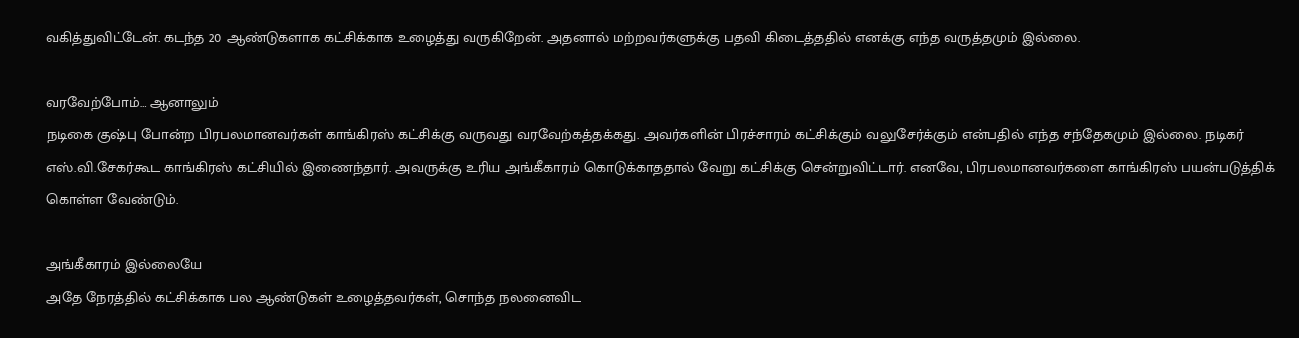வகித்துவிட்டேன். கடந்த 20 ஆண்டுகளாக கட்சிக்காக உழைத்து வருகிறேன். அதனால் மற்றவர்களுக்கு பதவி கிடைத்ததில் எனக்கு எந்த வருத்தமும் இல்லை.

வரவேற்போம்… ஆனாலும்
நடிகை குஷ்பு போன்ற பிரபலமானவர்கள் காங்கிரஸ் கட்சிக்கு வருவது வரவேற்கத்தக்கது. அவர்களின் பிரச்சாரம் கட்சிக்கும் வலுசேர்க்கும் என்பதில் எந்த சந்தேகமும் இல்லை. நடிகர் எஸ்.வி.சேகர்கூட காங்கிரஸ் கட்சியில் இணைந்தார். அவருக்கு உரிய அங்கீகாரம் கொடுக்காததால் வேறு கட்சிக்கு சென்றுவிட்டார். எனவே, பிரபலமானவர்களை காங்கிரஸ் பயன்படுத்திக் கொள்ள வேண்டும்.

அங்கீகாரம் இல்லையே
அதே நேரத்தில் கட்சிக்காக பல ஆண்டுகள் உழைத்தவர்கள், சொந்த நலனைவிட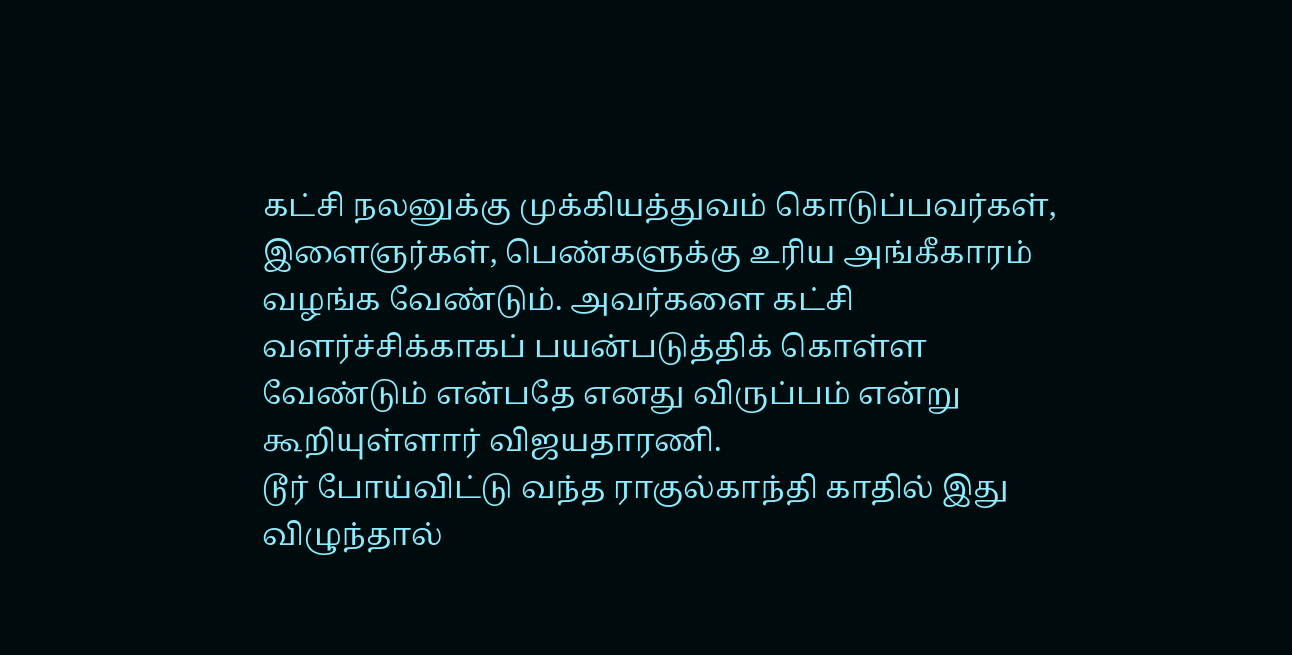கட்சி நலனுக்கு முக்கியத்துவம் கொடுப்பவர்கள், இளைஞர்கள், பெண்களுக்கு உரிய அங்கீகாரம் வழங்க வேண்டும். அவர்களை கட்சி வளர்ச்சிக்காகப் பயன்படுத்திக் கொள்ள வேண்டும் என்பதே எனது விருப்பம் என்று கூறியுள்ளார் விஜயதாரணி.
டூர் போய்விட்டு வந்த ராகுல்காந்தி காதில் இது விழுந்தால்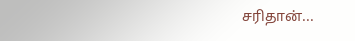சரிதான்...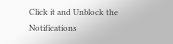Click it and Unblock the Notifications